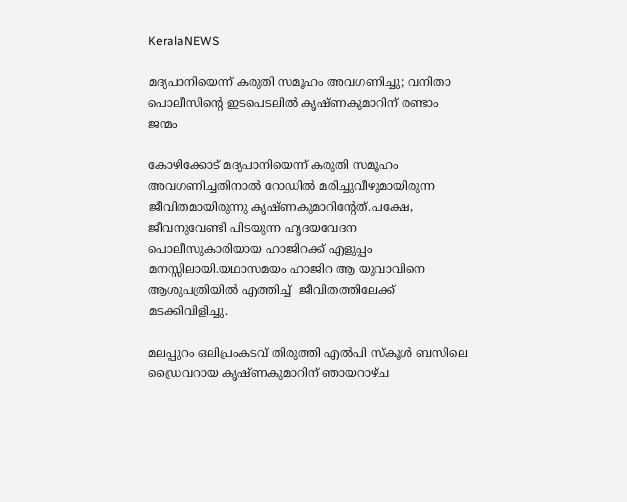KeralaNEWS

മദ്യപാനിയെന്ന് കരുതി സമൂഹം അവഗണിച്ചു; വനിതാ പൊലീസിന്റെ ഇടപെടലിൽ കൃഷ്ണകുമാറിന് രണ്ടാം ജന്മം

കോഴിക്കോട് മദ്യപാനിയെന്ന് കരുതി സമൂഹം അവഗണിച്ചതിനാല്‍ റോഡില്‍ മരിച്ചുവീഴുമായിരുന്ന ജീവിതമായിരുന്നു കൃഷ്ണകുമാറിന്റേത്.പക്ഷേ, ജീവനുവേണ്ടി പിടയുന്ന ഹൃദയവേദന പൊലീസുകാരിയായ ഹാജിറക്ക് എളുപ്പം മനസ്സിലായി.യഥാസമയം ഹാജിറ ആ യുവാവിനെ ആശുപത്രിയില്‍ എത്തിച്ച്‌  ജീവിതത്തിലേക്ക് മടക്കിവിളിച്ചു.

മലപ്പുറം ഒലിപ്രംകടവ് തിരുത്തി എല്‍പി സ്കൂള്‍ ബസിലെ ഡ്രൈവറായ കൃഷ്ണകുമാറിന് ഞായറാഴ്ച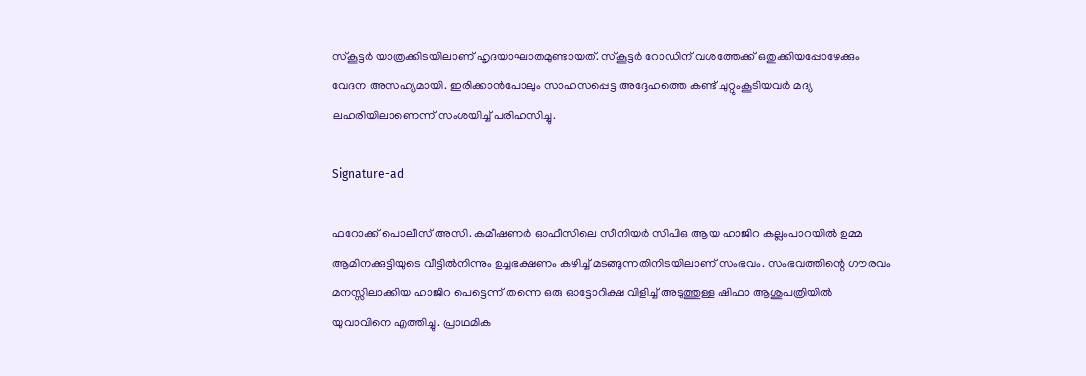സ്കൂട്ടര്‍ യാത്രക്കിടയിലാണ് ഹൃദയാഘാതമുണ്ടായത്. സ്കൂട്ടര്‍ റോഡിന് വശത്തേക്ക് ഒതുക്കിയപ്പോഴേക്കും വേദന അസഹ്യമായി. ഇരിക്കാൻപോലും സാഹസപ്പെട്ട അദ്ദേഹത്തെ കണ്ട് ചുറ്റുംകൂടിയവര്‍ മദ്യ ലഹരിയിലാണെന്ന് സംശയിച്ച് പരിഹസിച്ചു.

Signature-ad

ഫറോക്ക് പൊലീസ് അസി. കമീഷണര്‍ ഓഫീസിലെ സീനിയര്‍ സിപിഒ ആയ ഹാജിറ കല്ലംപാറയില്‍ ഉമ്മ ആമിനക്കുട്ടിയുടെ വീട്ടില്‍നിന്നും ഉച്ചഭക്ഷണം കഴിച്ച്‌ മടങ്ങുന്നതിനിടയിലാണ് സംഭവം. സംഭവത്തിന്റെ ഗൗരവം മനസ്സിലാക്കിയ ഹാജിറ പെട്ടെന്ന് തന്നെ ഒരു ഓട്ടോറിക്ഷ വിളിച്ച്‌ അടുത്തുള്ള ഷിഫാ ആശുപത്രിയില്‍ യുവാവിനെ എത്തിച്ചു. പ്രാഥമിക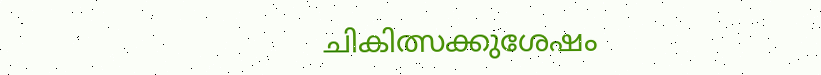ചികിത്സക്കുശേഷം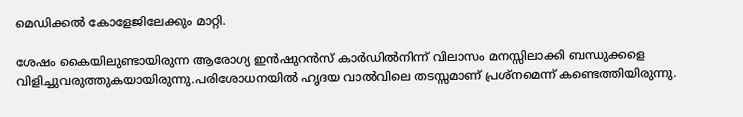മെഡിക്കല്‍ കോളേജിലേക്കും മാറ്റി.

ശേഷം കൈയിലുണ്ടായിരുന്ന ആരോഗ്യ ഇൻഷുറൻസ് കാര്‍ഡില്‍നിന്ന് വിലാസം മനസ്സിലാക്കി ബന്ധുക്കളെ വിളിച്ചുവരുത്തുകയായിരുന്നു.പരിശോധനയില്‍ ഹൃദയ വാല്‍വിലെ തടസ്സമാണ് പ്രശ്നമെന്ന് കണ്ടെത്തിയിരുന്നു.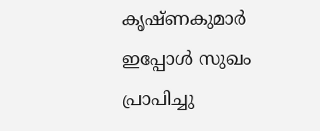കൃഷ്ണകുമാർ ഇപ്പോൾ സുഖം പ്രാപിച്ചു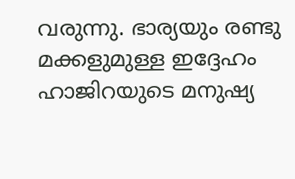വരുന്നു. ഭാര്യയും രണ്ടു മക്കളുമുള്ള ഇദ്ദേഹം ഹാജിറയുടെ മനുഷ്യ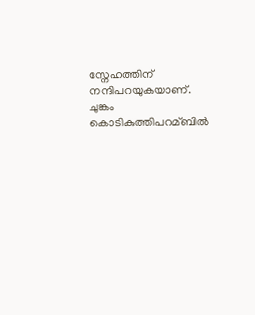സ്നേഹത്തിന് നന്ദിപറയുകയാണ്. ചുങ്കം കൊടികുത്തിപറമ്ബില്‍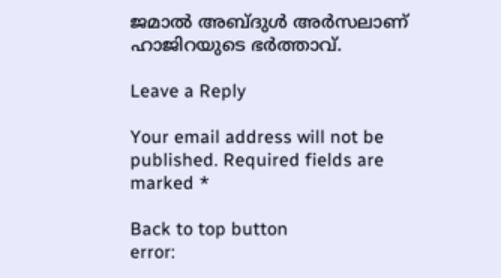ജമാല്‍ അബ്ദുള്‍ അര്‍സലാണ് ഹാജിറയുടെ ഭര്‍ത്താവ്.

Leave a Reply

Your email address will not be published. Required fields are marked *

Back to top button
error: